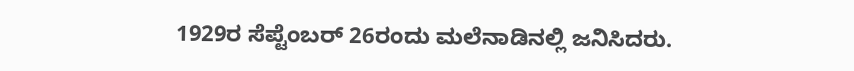1929ರ ಸೆಪ್ಟೆಂಬರ್ 26ರಂದು ಮಲೆನಾಡಿನಲ್ಲಿ ಜನಿಸಿದರು.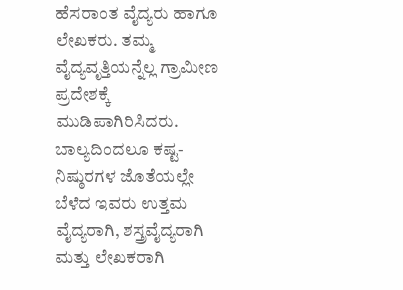ಹೆಸರಾಂತ ವೈದ್ಯರು ಹಾಗೂ ಲೇಖಕರು. ತಮ್ಮ ವೈದ್ಯವೃತ್ತಿಯನ್ನೆಲ್ಲ ಗ್ರಾಮೀಣ ಪ್ರದೇಶಕ್ಕೆ ಮುಡಿಪಾಗಿರಿಸಿದರು. ಬಾಲ್ಯದಿಂದಲೂ ಕಷ್ಟ-ನಿಷ್ಠುರಗಳ ಜೊತೆಯಲ್ಲೇ ಬೆಳೆದ ಇವರು ಉತ್ತಮ ವೈದ್ಯರಾಗಿ, ಶಸ್ತ್ರವೈದ್ಯರಾಗಿ ಮತ್ತು ಲೇಖಕರಾಗಿ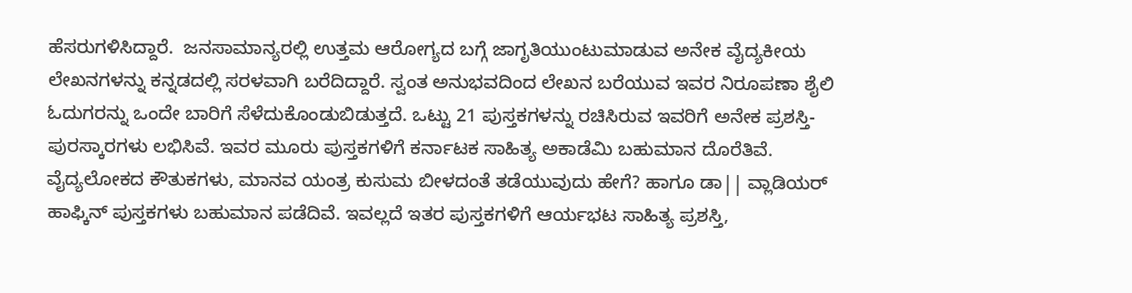ಹೆಸರುಗಳಿಸಿದ್ದಾರೆ.  ಜನಸಾಮಾನ್ಯರಲ್ಲಿ ಉತ್ತಮ ಆರೋಗ್ಯದ ಬಗ್ಗೆ ಜಾಗೃತಿಯುಂಟುಮಾಡುವ ಅನೇಕ ವೈದ್ಯಕೀಯ ಲೇಖನಗಳನ್ನು ಕನ್ನಡದಲ್ಲಿ ಸರಳವಾಗಿ ಬರೆದಿದ್ದಾರೆ. ಸ್ವಂತ ಅನುಭವದಿಂದ ಲೇಖನ ಬರೆಯುವ ಇವರ ನಿರೂಪಣಾ ಶೈಲಿ ಓದುಗರನ್ನು ಒಂದೇ ಬಾರಿಗೆ ಸೆಳೆದುಕೊಂಡುಬಿಡುತ್ತದೆ. ಒಟ್ಟು 21 ಪುಸ್ತಕಗಳನ್ನು ರಚಿಸಿರುವ ಇವರಿಗೆ ಅನೇಕ ಪ್ರಶಸ್ತಿ-ಪುರಸ್ಕಾರಗಳು ಲಭಿಸಿವೆ. ಇವರ ಮೂರು ಪುಸ್ತಕಗಳಿಗೆ ಕರ್ನಾಟಕ ಸಾಹಿತ್ಯ ಅಕಾಡೆಮಿ ಬಹುಮಾನ ದೊರೆತಿವೆ. ವೈದ್ಯಲೋಕದ ಕೌತುಕಗಳು, ಮಾನವ ಯಂತ್ರ ಕುಸುಮ ಬೀಳದಂತೆ ತಡೆಯುವುದು ಹೇಗೆ? ಹಾಗೂ ಡಾ|| ವ್ಲಾಡಿಯರ್ ಹಾಫ್ಕಿನ್ ಪುಸ್ತಕಗಳು ಬಹುಮಾನ ಪಡೆದಿವೆ. ಇವಲ್ಲದೆ ಇತರ ಪುಸ್ತಕಗಳಿಗೆ ಆರ್ಯಭಟ ಸಾಹಿತ್ಯ ಪ್ರಶಸ್ತಿ,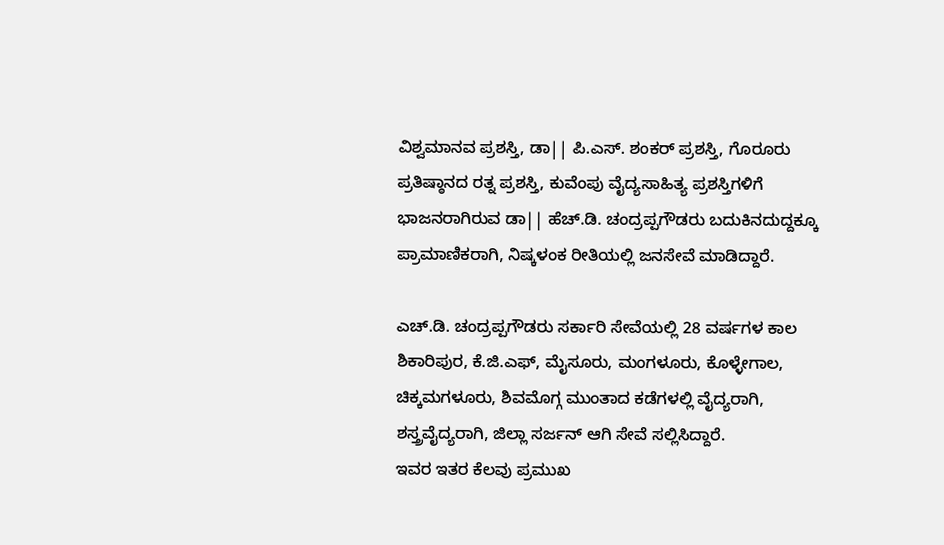ವಿಶ್ವಮಾನವ ಪ್ರಶಸ್ತಿ, ಡಾ|| ಪಿ.ಎಸ್. ಶಂಕರ್ ಪ್ರಶಸ್ತಿ, ಗೊರೂರು ಪ್ರತಿಷ್ಠಾನದ ರತ್ನ ಪ್ರಶಸ್ತಿ, ಕುವೆಂಪು ವೈದ್ಯಸಾಹಿತ್ಯ ಪ್ರಶಸ್ತಿಗಳಿಗೆ ಭಾಜನರಾಗಿರುವ ಡಾ|| ಹೆಚ್.ಡಿ. ಚಂದ್ರಪ್ಪಗೌಡರು ಬದುಕಿನದುದ್ದಕ್ಕೂ ಪ್ರಾಮಾಣಿಕರಾಗಿ, ನಿಷ್ಕಳಂಕ ರೀತಿಯಲ್ಲಿ ಜನಸೇವೆ ಮಾಡಿದ್ದಾರೆ.

ಎಚ್.ಡಿ. ಚಂದ್ರಪ್ಪಗೌಡರು ಸರ್ಕಾರಿ ಸೇವೆಯಲ್ಲಿ 28 ವರ್ಷಗಳ ಕಾಲ ಶಿಕಾರಿಪುರ, ಕೆ.ಜಿ.ಎಫ್, ಮೈಸೂರು, ಮಂಗಳೂರು, ಕೊಳ್ಳೇಗಾಲ, ಚಿಕ್ಕಮಗಳೂರು, ಶಿವಮೊಗ್ಗ ಮುಂತಾದ ಕಡೆಗಳಲ್ಲಿ ವೈದ್ಯರಾಗಿ, ಶಸ್ತ್ರವೈದ್ಯರಾಗಿ, ಜಿಲ್ಲಾ ಸರ್ಜನ್ ಆಗಿ ಸೇವೆ ಸಲ್ಲಿಸಿದ್ದಾರೆ.
ಇವರ ಇತರ ಕೆಲವು ಪ್ರಮುಖ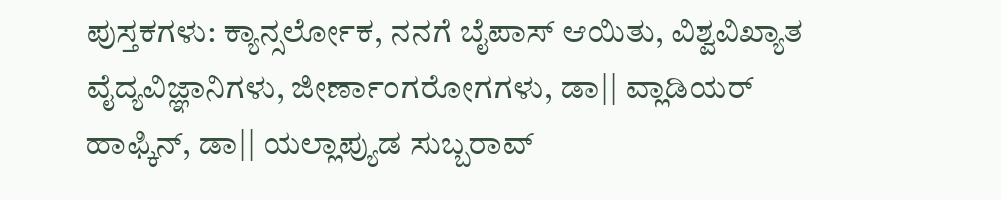ಪುಸ್ತಕಗಳು: ಕ್ಯಾನ್ಸರ್ಲೋಕ, ನನಗೆ ಬೈಪಾಸ್ ಆಯಿತು, ವಿಶ್ವವಿಖ್ಯಾತ ವೈದ್ಯವಿಜ್ಞಾನಿಗಳು, ಜೀರ್ಣಾಂಗರೋಗಗಳು, ಡಾ|| ವ್ಲಾಡಿಯರ್ ಹಾಫ್ಕಿನ್, ಡಾ|| ಯಲ್ಲಾಪ್ಯುಡ ಸುಬ್ಬರಾವ್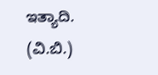ಇತ್ಯಾದಿ.     (ವಿ.ಬಿ.)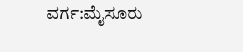ವರ್ಗ:ಮೈಸೂರು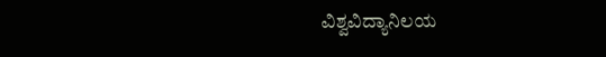ವಿಶ್ವವಿದ್ಯಾನಿಲಯ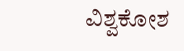ವಿಶ್ವಕೋಶ